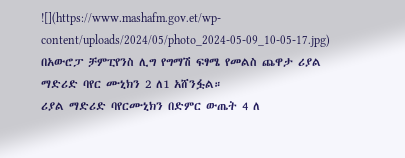![](https://www.mashafm.gov.et/wp-content/uploads/2024/05/photo_2024-05-09_10-05-17.jpg)
በአውሮፓ ቻምፒየንስ ሊግ የግማሽ ፍፃሜ የመልስ ጨዋታ ሪያል ማድሪድ ባየር ሙኒክን 2 ለ1 አሸንፏል።
ሪያል ማድሪድ ባየርሙኒክን በድምር ውጤት 4 ለ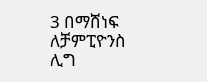3 በማሸነፍ ለቻምፒዮንስ ሊግ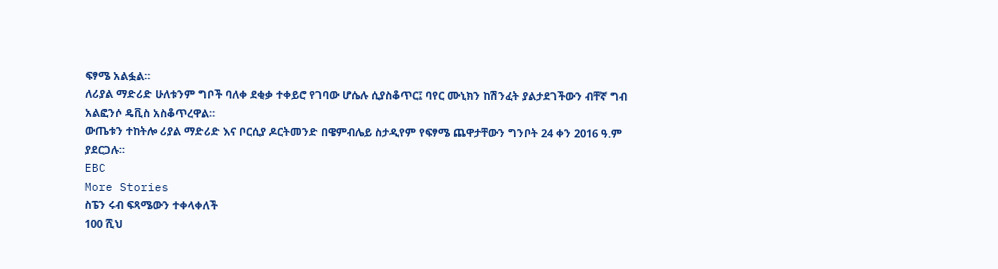ፍፃሜ አልፏል።
ለሪያል ማድሪድ ሁለቱንም ግቦች ባለቀ ደቂቃ ተቀይሮ የገባው ሆሴሉ ሲያስቆጥር፤ ባየር ሙኒክን ከሽንፈት ያልታደገችውን ብቸኛ ግብ አልፎንሶ ዴቪስ አስቆጥረዋል።
ውጤቱን ተከትሎ ሪያል ማድሪድ እና ቦርሲያ ዶርትመንድ በዌምብሌይ ስታዲየም የፍፃሜ ጨዋታቸውን ግንቦት 24 ቀን 2016 ዓ.ም ያደርጋሉ።
EBC
More Stories
ስፔን ሩብ ፍጻሜውን ተቀላቀለች
100 ሺህ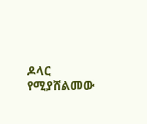ዶላር የሚያሸልመው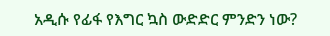አዲሱ የፊፋ የእግር ኳስ ውድድር ምንድን ነው?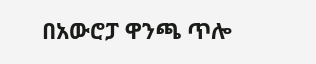በአውሮፓ ዋንጫ ጥሎ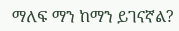ማለፍ ማን ከማን ይገናኛል?